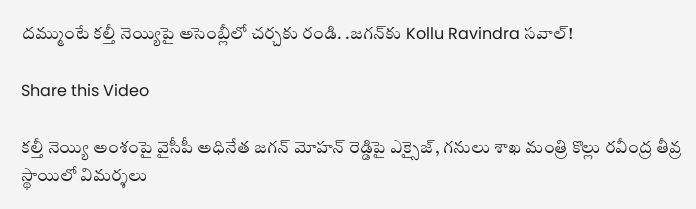దమ్ముంటే కల్తీ నెయ్యిపై అసెంబ్లీలో చర్చకు రండి. .జగన్‌కు Kollu Ravindra సవాల్!

Share this Video

కల్తీ నెయ్యి అంశంపై వైసీపీ అధినేత జగన్ మోహన్ రెడ్డిపై ఎక్సైజ్, గనులు శాఖ మంత్రి కొల్లు రవీంద్ర తీవ్ర స్థాయిలో విమర్శలు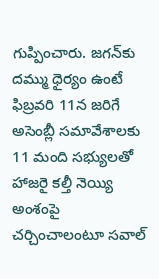గుప్పించారు. జగన్‌కు దమ్ము ధైర్యం ఉంటే ఫిబ్రవరి 11న జరిగే అసెంబ్లీ సమావేశాలకు 11 మంది సభ్యులతో హాజరై కల్తీ నెయ్యి అంశంపై చర్చించాలంటూ సవాల్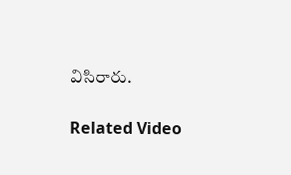విసిరారు.

Related Video